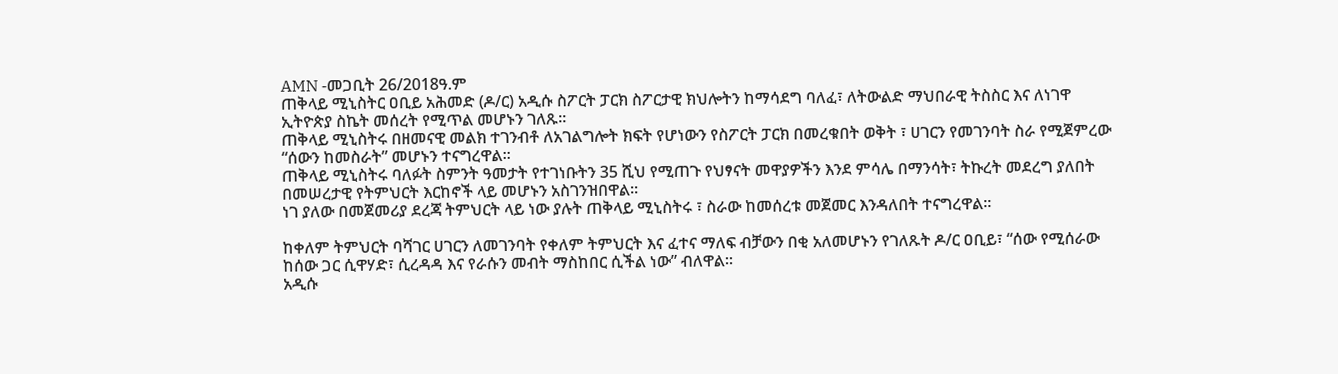AMN -መጋቢት 26/2018ዓ.ም
ጠቅላይ ሚኒስትር ዐቢይ አሕመድ (ዶ/ር) አዲሱ ስፖርት ፓርክ ስፖርታዊ ክህሎትን ከማሳደግ ባለፈ፣ ለትውልድ ማህበራዊ ትስስር እና ለነገዋ ኢትዮጵያ ስኬት መሰረት የሚጥል መሆኑን ገለጹ።
ጠቅላይ ሚኒስትሩ በዘመናዊ መልክ ተገንብቶ ለአገልግሎት ክፍት የሆነውን የስፖርት ፓርክ በመረቁበት ወቅት ፣ ሀገርን የመገንባት ስራ የሚጀምረው “ሰውን ከመስራት” መሆኑን ተናግረዋል፡፡
ጠቅላይ ሚኒስትሩ ባለፉት ስምንት ዓመታት የተገነቡትን 35 ሺህ የሚጠጉ የህፃናት መዋያዎችን እንደ ምሳሌ በማንሳት፣ ትኩረት መደረግ ያለበት በመሠረታዊ የትምህርት እርከኖች ላይ መሆኑን አስገንዝበዋል፡፡
ነገ ያለው በመጀመሪያ ደረጃ ትምህርት ላይ ነው ያሉት ጠቅላይ ሚኒስትሩ ፣ ስራው ከመሰረቱ መጀመር እንዳለበት ተናግረዋል፡፡

ከቀለም ትምህርት ባሻገር ሀገርን ለመገንባት የቀለም ትምህርት እና ፈተና ማለፍ ብቻውን በቂ አለመሆኑን የገለጹት ዶ/ር ዐቢይ፣ “ሰው የሚሰራው ከሰው ጋር ሲዋሃድ፣ ሲረዳዳ እና የራሱን መብት ማስከበር ሲችል ነው” ብለዋል።
አዲሱ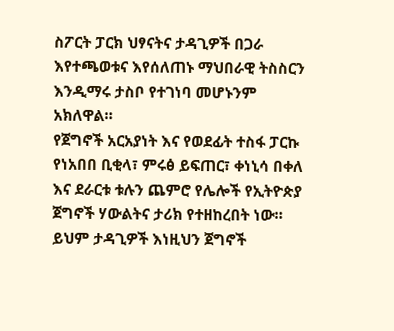ስፖርት ፓርክ ህፃናትና ታዳጊዎች በጋራ እየተጫወቱና እየሰለጠኑ ማህበራዊ ትስስርን እንዲማሩ ታስቦ የተገነባ መሆኑንም አክለዋል።
የጀግኖች አርአያነት እና የወደፊት ተስፋ ፓርኩ የነአበበ ቢቂላ፣ ምሩፅ ይፍጠር፣ ቀነኒሳ በቀለ እና ደራርቱ ቱሉን ጨምሮ የሌሎች የኢትዮጵያ ጀግኖች ሃውልትና ታሪክ የተዘከረበት ነው። ይህም ታዳጊዎች እነዚህን ጀግኖች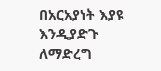በአርአያነት እያዩ እንዲያድጉ ለማድረግ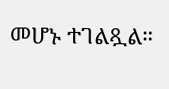መሆኑ ተገልጿል።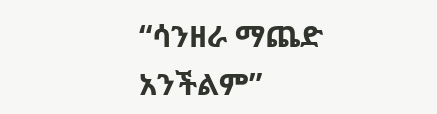“ሳንዘራ ማጨድ አንችልም”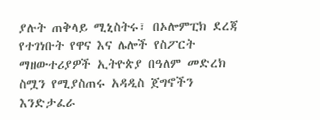ያሉት ጠቅላይ ሚኒስትሩ፣ በኦሎምፒክ ደረጃ የተገነቡት የዋና እና ሌሎች የስፖርት ማዘውተሪያዎች ኢትዮጵያ በዓለም መድረክ ስሟን የሚያስጠሩ አዳዲስ ጀግኖችን እንድታፈራ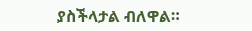ያስችላታል ብለዋል።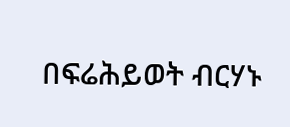በፍሬሕይወት ብርሃኑ